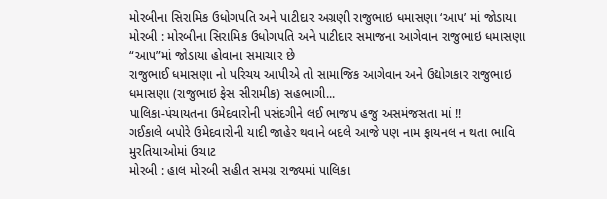મોરબીના સિરામિક ઉધોગપતિ અને પાટીદાર અગ્રણી રાજુભાઇ ધમાસણા ‘આપ’ માં જોડાયા
મોરબી : મોરબીના સિરામિક ઉધોગપતિ અને પાટીદાર સમાજના આગેવાન રાજુભાઇ ધમાસણા “આપ”માં જોડાયા હોવાના સમાચાર છે
રાજુભાઈ ધમાસણા નો પરિચય આપીએ તો સામાજિક આગેવાન અને ઉદ્યોગકાર રાજુભાઇ ધમાસણા (રાજુભાઇ ફેસ સીરામીક) સહભાગી...
પાલિકા-પંચાયતના ઉમેદવારોની પસંદગીને લઈ ભાજપ હજુ અસમંજસતા માં !!
ગઈકાલે બપોરે ઉમેદવારોની યાદી જાહેર થવાને બદલે આજે પણ નામ ફાયનલ ન થતા ભાવિ મુરતિયાઓમાં ઉચાટ
મોરબી : હાલ મોરબી સહીત સમગ્ર રાજ્યમાં પાલિકા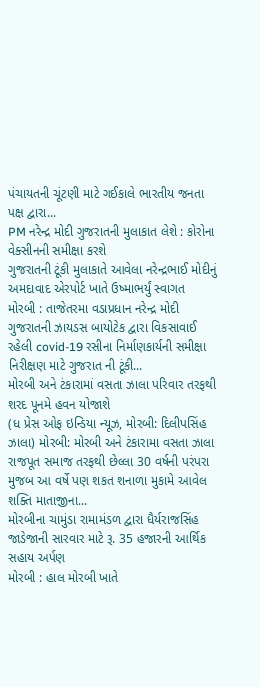પંચાયતની ચૂંટણી માટે ગઈકાલે ભારતીય જનતા પક્ષ દ્વારા...
PM નરેન્દ્ર મોદી ગુજરાતની મુલાકાત લેશે : કોરોના વેક્સીનની સમીક્ષા કરશે
ગુજરાતની ટૂંકી મુલાકાતે આવેલા નરેન્દ્રભાઈ મોદીનું અમદાવાદ એરપોર્ટ ખાતે ઉષ્માભર્યું સ્વાગત
મોરબી : તાજેતરમા વડાપ્રધાન નરેન્દ્ર મોદી ગુજરાતની ઝાયડસ બાયોટેક દ્વારા વિકસાવાઈ રહેલી covid-19 રસીના નિર્માણકાર્યની સમીક્ષા નિરીક્ષણ માટે ગુજરાત ની ટૂંકી...
મોરબી અને ટંકારામાં વસતા ઝાલા પરિવાર તરફથી શરદ પૂનમે હવન યોજાશે
(ધ પ્રેસ ઓફ ઇન્ડિયા ન્યૂઝ, મોરબી: દિલીપસિંહ ઝાલા) મોરબી: મોરબી અને ટંકારામા વસતા ઝાલા રાજપૂત સમાજ તરફથી છેલ્લા 30 વર્ષની પરંપરા મુજબ આ વર્ષે પણ શકત શનાળા મુકામે આવેલ શક્તિ માતાજીના...
મોરબીના ચામુંડા રામામંડળ દ્વારા ધૈર્યરાજસિંહ જાડેજાની સારવાર માટે રૂ. 35 હજારની આર્થિક સહાય અર્પણ
મોરબી : હાલ મોરબી ખાતે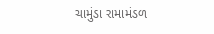ચામુંડા રામામંડળ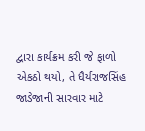દ્વારા કાર્યક્રમ કરી જે ફાળો એકઠો થયો, તે ધૈર્યરાજસિંહ જાડેજાની સારવાર માટે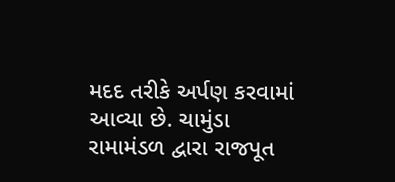મદદ તરીકે અર્પણ કરવામાં આવ્યા છે. ચામુંડા રામામંડળ દ્વારા રાજપૂત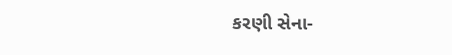કરણી સેના-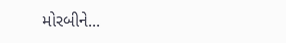મોરબીને...